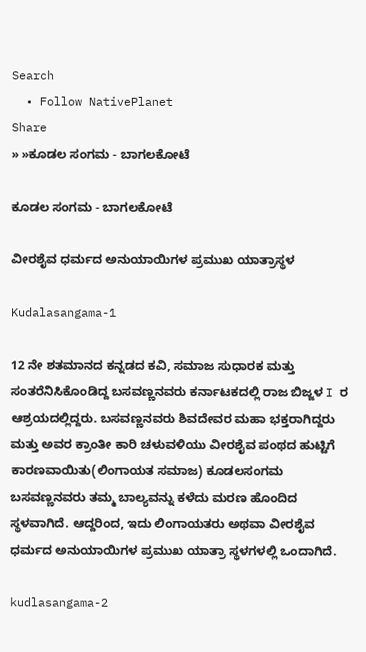Search
  • Follow NativePlanet
Share
» »ಕೂಡಲ ಸಂಗಮ - ಬಾಗಲಕೋಟೆ

ಕೂಡಲ ಸಂಗಮ - ಬಾಗಲಕೋಟೆ

ವೀರಶೈವ ಧರ್ಮದ ಅನುಯಾಯಿಗಳ ಪ್ರಮುಖ ಯಾತ್ರಾಸ್ಥಳ

Kudalasangama-1

12 ನೇ ಶತಮಾನದ ಕನ್ನಡದ ಕವಿ, ಸಮಾಜ ಸುಧಾರಕ ಮತ್ತು ಸಂತರೆನಿಸಿಕೊಂಡಿದ್ದ ಬಸವಣ್ಣನವರು ಕರ್ನಾಟಕದಲ್ಲಿ ರಾಜ ಬಿಜ್ಜಳ I ರ ಆಶ್ರಯದಲ್ಲಿದ್ದರು. ಬಸವಣ್ಣನವರು ಶಿವದೇವರ ಮಹಾ ಭಕ್ತರಾಗಿದ್ದರು ಮತ್ತು ಅವರ ಕ್ರಾಂತೀ ಕಾರಿ ಚಳುವಳಿಯು ವೀರಶೈವ ಪಂಥದ ಹುಟ್ಟಿಗೆ ಕಾರಣವಾಯಿತು(ಲಿಂಗಾಯತ ಸಮಾಜ) ಕೂಡಲಸಂಗಮ ಬಸವಣ್ಣನವರು ತಮ್ಮ ಬಾಲ್ಯವನ್ನು ಕಳೆದು ಮರಣ ಹೊಂದಿದ ಸ್ಥಳವಾಗಿದೆ. ಆದ್ದರಿಂದ, ಇದು ಲಿಂಗಾಯತರು ಅಥವಾ ವೀರಶೈವ ಧರ್ಮದ ಅನುಯಾಯಿಗಳ ಪ್ರಮುಖ ಯಾತ್ರಾ ಸ್ಥಳಗಳಲ್ಲಿ ಒಂದಾಗಿದೆ.

kudlasangama-2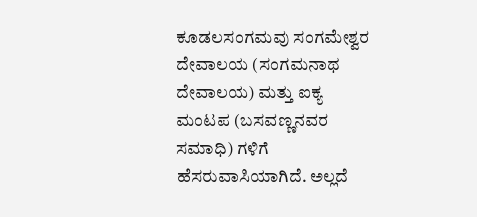ಕೂಡಲಸಂಗಮವು ಸಂಗಮೇಶ್ವರ ದೇವಾಲಯ (ಸಂಗಮನಾಥ ದೇವಾಲಯ) ಮತ್ತು ಐಕ್ಯ ಮಂಟಪ (ಬಸವಣ್ಣನವರ ಸಮಾಧಿ) ಗಳಿಗೆ ಹೆಸರುವಾಸಿಯಾಗಿದೆ. ಅಲ್ಲದೆ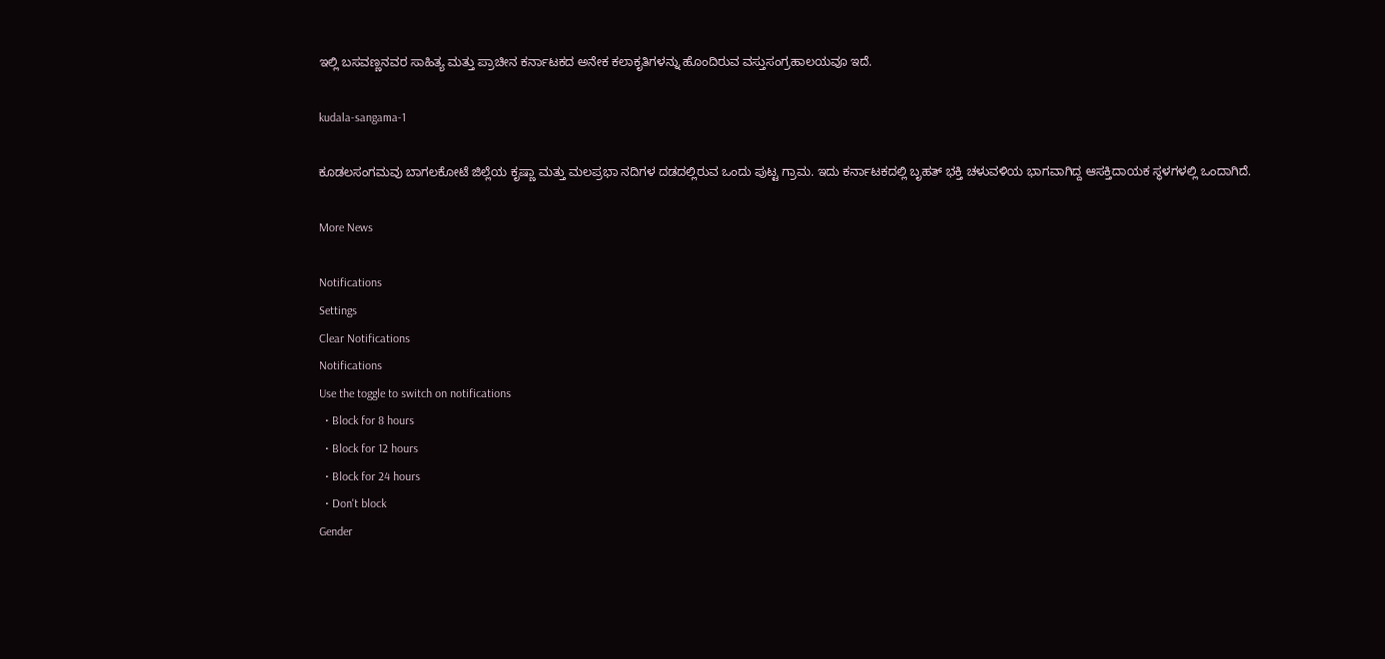ಇಲ್ಲಿ ಬಸವಣ್ಣನವರ ಸಾಹಿತ್ಯ ಮತ್ತು ಪ್ರಾಚೀನ ಕರ್ನಾಟಕದ ಅನೇಕ ಕಲಾಕೃತಿಗಳನ್ನು ಹೊಂದಿರುವ ವಸ್ತುಸಂಗ್ರಹಾಲಯವೂ ಇದೆ.

kudala-sangama-1

ಕೂಡಲಸಂಗಮವು ಬಾಗಲಕೋಟೆ ಜಿಲ್ಲೆಯ ಕೃಷ್ಣಾ ಮತ್ತು ಮಲಪ್ರಭಾ ನದಿಗಳ ದಡದಲ್ಲಿರುವ ಒಂದು ಪುಟ್ಟ ಗ್ರಾಮ. ಇದು ಕರ್ನಾಟಕದಲ್ಲಿ ಬೃಹತ್ ಭಕ್ತಿ ಚಳುವಳಿಯ ಭಾಗವಾಗಿದ್ದ ಆಸಕ್ತಿದಾಯಕ ಸ್ಥಳಗಳಲ್ಲಿ ಒಂದಾಗಿದೆ.

More News

Notifications
Settings
Clear Notifications
Notifications
Use the toggle to switch on notifications
  • Block for 8 hours
  • Block for 12 hours
  • Block for 24 hours
  • Don't block
Gender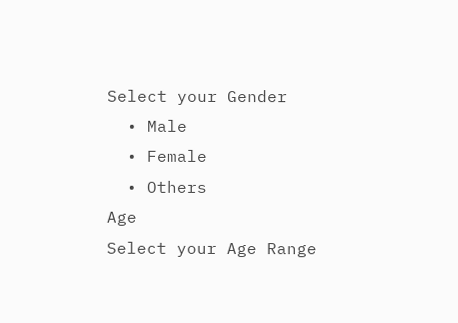Select your Gender
  • Male
  • Female
  • Others
Age
Select your Age Range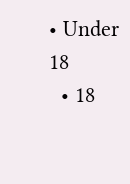• Under 18
  • 18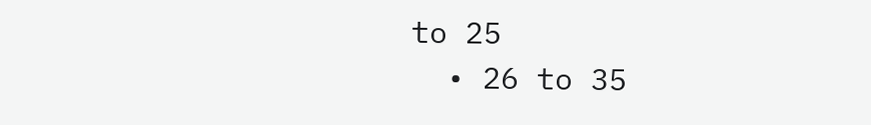to 25
  • 26 to 35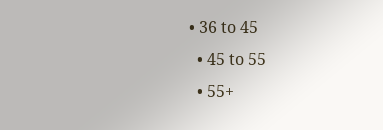• 36 to 45
  • 45 to 55
  • 55+